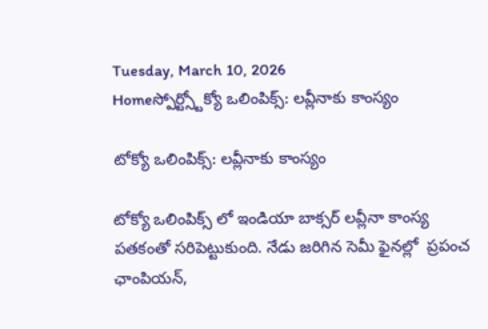Tuesday, March 10, 2026
Homeస్పోర్ట్స్టోక్యో ఒలింపిక్స్: లవ్లీనాకు కాంస్యం

టోక్యో ఒలింపిక్స్: లవ్లీనాకు కాంస్యం

టోక్యో ఒలింపిక్స్ లో ఇండియా బాక్సర్ లవ్లీనా కాంస్య పతకంతో సరిపెట్టుకుంది. నేడు జరిగిన సెమీ ఫైనల్లో  ప్రపంచ ఛాంపియన్,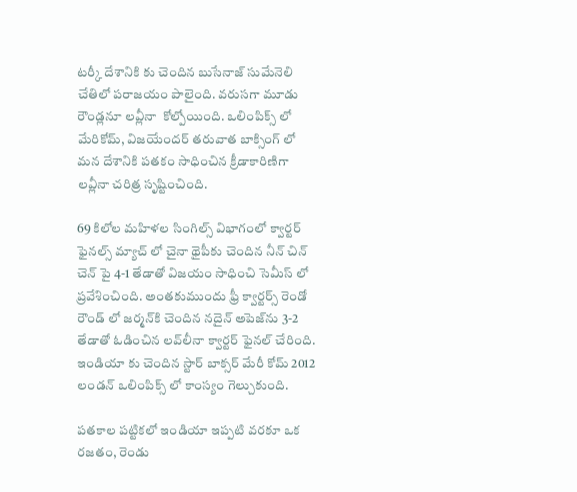టర్కీ దేశానికి కు చెందిన బుసేనాజ్ సుమేనెలి చేతిలో పరాజయం పాలైంది. వరుసగా మూడు రౌండ్లనూ లవ్లీనా  కోల్పోయింది. ఒలింపిక్స్ లో మేరికోమ్, విజయేందర్ తరువాత బాక్సింగ్ లో మన దేశానికి పతకం సాధించిన క్రీడాకారిణిగా లవ్లీనా చరిత్ర సృష్టించింది.

69 కిలోల మహిళల సింగిల్స్ విభాగంలో క్వార్టర్ ఫైనల్స్ మ్యాచ్ లో చైనా థైపీకు చెందిన నీన్ చిన్ చెన్ పై 4-1 తేడాతో విజయం సాధించి సెమీస్ లో ప్రవేశించింది. అంతకుముందు ఫ్రీ క్వార్టర్స్ రెండో రౌండ్ లో జర్మన్‌కి చెందిన నదైన్ అపెజ్‌ను 3-2 తేడాతో ఓడించిన లవ్‌లీనా క్వార్టర్ ఫైనల్ చేరింది.  ఇండియా కు చెందిన స్టార్ బాక్సర్ మేరీ కోమ్ 2012 లండన్ ఒలింపిక్స్ లో కాంస్యం గెల్చుకుంది.

పతకాల పట్టికలో ఇండియా ఇప్పటి వరకూ ఒక రజతం, రెండు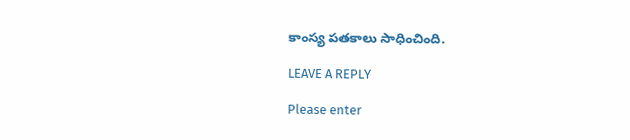కాంస్య పతకాలు సాధించింది.

LEAVE A REPLY

Please enter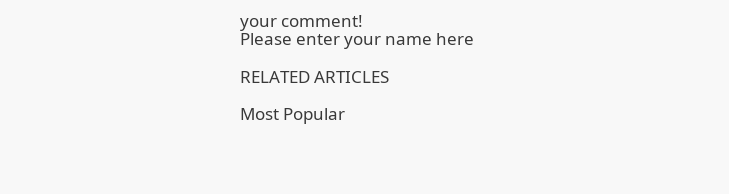your comment!
Please enter your name here

RELATED ARTICLES

Most Popular